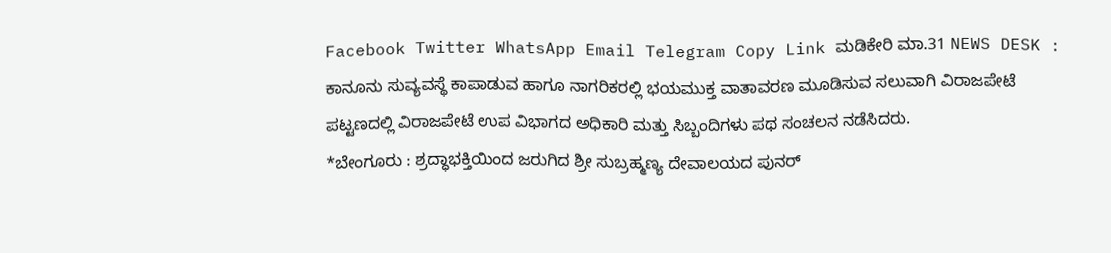Facebook Twitter WhatsApp Email Telegram Copy Link ಮಡಿಕೇರಿ ಮಾ.31 NEWS DESK : ಕಾನೂನು ಸುವ್ಯವಸ್ಥೆ ಕಾಪಾಡುವ ಹಾಗೂ ನಾಗರಿಕರಲ್ಲಿ ಭಯಮುಕ್ತ ವಾತಾವರಣ ಮೂಡಿಸುವ ಸಲುವಾಗಿ ವಿರಾಜಪೇಟೆ ಪಟ್ಟಣದಲ್ಲಿ ವಿರಾಜಪೇಟೆ ಉಪ ವಿಭಾಗದ ಅಧಿಕಾರಿ ಮತ್ತು ಸಿಬ್ಬಂದಿಗಳು ಪಥ ಸಂಚಲನ ನಡೆಸಿದರು.
*ಬೇಂಗೂರು : ಶ್ರದ್ಧಾಭಕ್ತಿಯಿಂದ ಜರುಗಿದ ಶ್ರೀ ಸುಬ್ರಹ್ಮಣ್ಯ ದೇವಾಲಯದ ಪುನರ್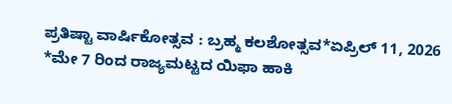ಪ್ರತಿಷ್ಟಾ ವಾರ್ಷಿಕೋತ್ಸವ : ಬ್ರಹ್ಮ ಕಲಶೋತ್ಸವ*ಏಪ್ರಿಲ್ 11, 2026
*ಮೇ 7 ರಿಂದ ರಾಜ್ಯಮಟ್ಟದ ಯಿಫಾ ಹಾಕಿ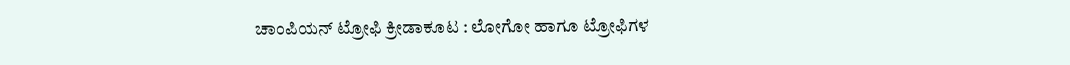ಚಾಂಪಿಯನ್ ಟ್ರೋಫಿ ಕ್ರೀಡಾಕೂಟ : ಲೋಗೋ ಹಾಗೂ ಟ್ರೋಫಿಗಳ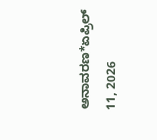ಅನಾವರಣ*ಏಪ್ರಿಲ್ 11, 2026